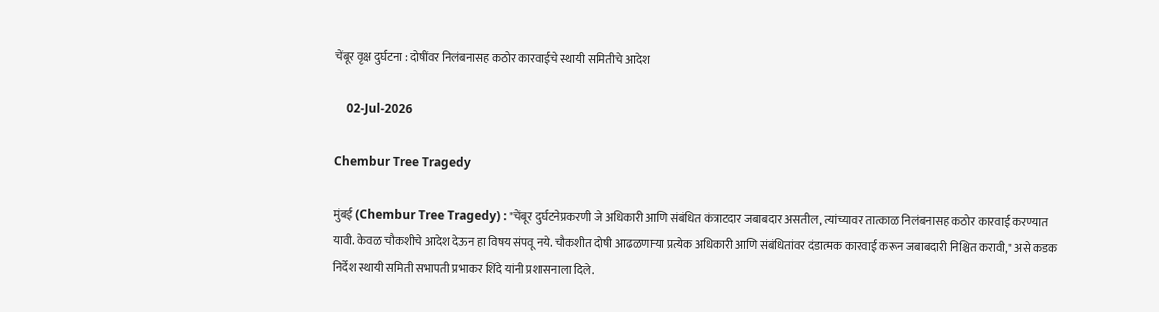चेंबूर वृक्ष दुर्घटना : दोषींवर निलंबनासह कठोर कारवाईचे स्थायी समितीचे आदेश

    02-Jul-2026

Chembur Tree Tragedy

मुंबई (Chembur Tree Tragedy) : "चेंबूर दुर्घटनेप्रकरणी जे अधिकारी आणि संबंधित कंत्राटदार जबाबदार असतील, त्यांच्यावर तात्काळ निलंबनासह कठोर कारवाई करण्यात यावी. केवळ चौकशीचे आदेश देऊन हा विषय संपवू नये. चौकशीत दोषी आढळणाऱ्या प्रत्येक अधिकारी आणि संबंधितांवर दंडात्मक कारवाई करून जबाबदारी निश्चित करावी," असे कडक निर्देश स्थायी समिती सभापती प्रभाकर शिंदे यांनी प्रशासनाला दिले.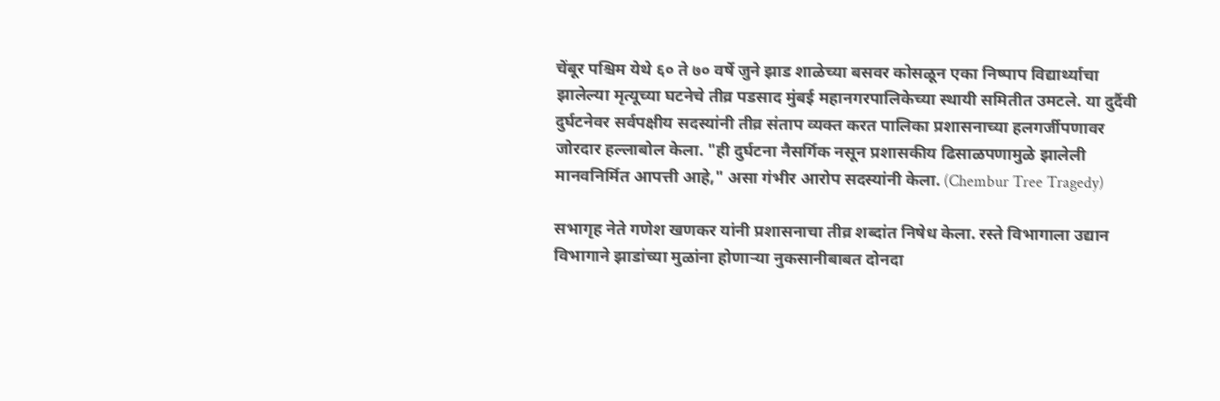चेंबूर पश्चिम येथे ६० ते ७० वर्षे जुने झाड शाळेच्या बसवर कोसळून एका निष्पाप विद्यार्थ्याचा झालेल्या मृत्यूच्या घटनेचे तीव्र पडसाद मुंबई महानगरपालिकेच्या स्थायी समितीत उमटले. या दुर्दैवी दुर्घटनेवर सर्वपक्षीय सदस्यांनी तीव्र संताप व्यक्त करत पालिका प्रशासनाच्या हलगर्जीपणावर जोरदार हल्लाबोल केला. "ही दुर्घटना नैसर्गिक नसून प्रशासकीय ढिसाळपणामुळे झालेली मानवनिर्मित आपत्ती आहे," असा गंभीर आरोप सदस्यांनी केला. (Chembur Tree Tragedy)

सभागृह नेते गणेश खणकर यांनी प्रशासनाचा तीव्र शब्दांत निषेध केला. रस्ते विभागाला उद्यान विभागाने झाडांच्या मुळांना होणाऱ्या नुकसानीबाबत दोनदा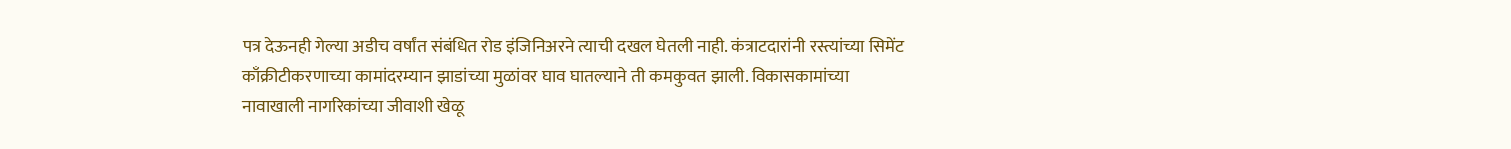पत्र देऊनही गेल्या अडीच वर्षांत संबंधित रोड इंजिनिअरने त्याची दखल घेतली नाही. कंत्राटदारांनी रस्त्यांच्या सिमेंट काँक्रीटीकरणाच्या कामांदरम्यान झाडांच्या मुळांवर घाव घातल्याने ती कमकुवत झाली. विकासकामांच्या नावाखाली नागरिकांच्या जीवाशी खेळू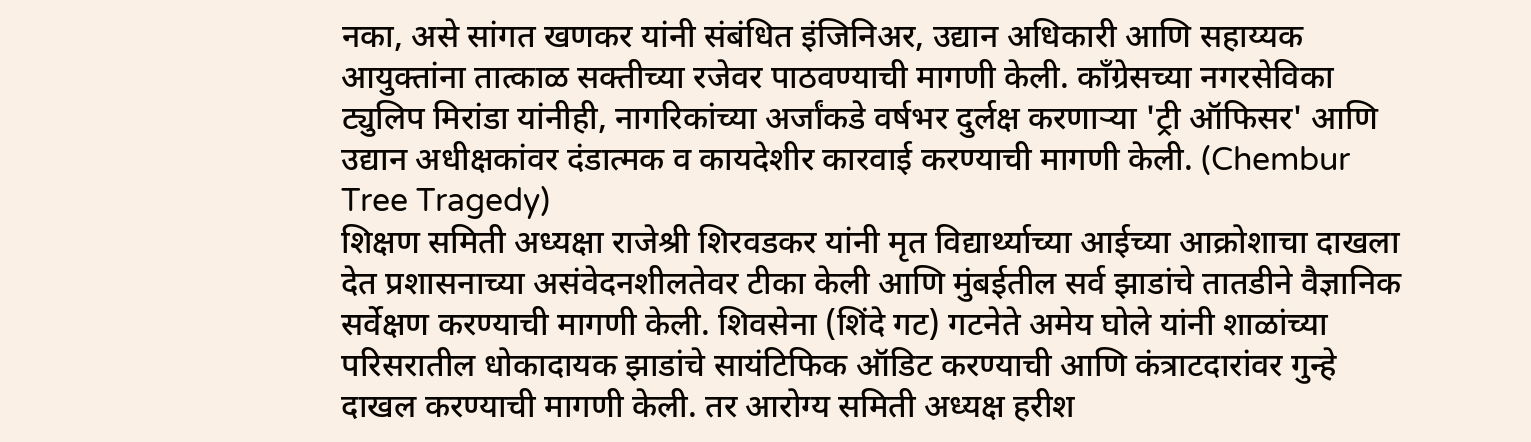नका, असे सांगत खणकर यांनी संबंधित इंजिनिअर, उद्यान अधिकारी आणि सहाय्यक आयुक्तांना तात्काळ सक्तीच्या रजेवर पाठवण्याची मागणी केली. काँग्रेसच्या नगरसेविका ट्युलिप मिरांडा यांनीही, नागरिकांच्या अर्जांकडे वर्षभर दुर्लक्ष करणाऱ्या 'ट्री ऑफिसर' आणि उद्यान अधीक्षकांवर दंडात्मक व कायदेशीर कारवाई करण्याची मागणी केली. (Chembur Tree Tragedy)
शिक्षण समिती अध्यक्षा राजेश्री शिरवडकर यांनी मृत विद्यार्थ्याच्या आईच्या आक्रोशाचा दाखला देत प्रशासनाच्या असंवेदनशीलतेवर टीका केली आणि मुंबईतील सर्व झाडांचे तातडीने वैज्ञानिक सर्वेक्षण करण्याची मागणी केली. शिवसेना (शिंदे गट) गटनेते अमेय घोले यांनी शाळांच्या परिसरातील धोकादायक झाडांचे सायंटिफिक ऑडिट करण्याची आणि कंत्राटदारांवर गुन्हे दाखल करण्याची मागणी केली. तर आरोग्य समिती अध्यक्ष हरीश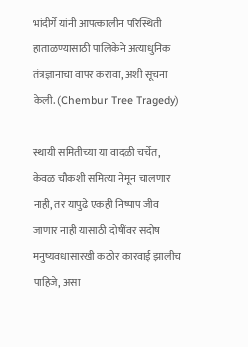भांदीर्गे यांनी आपत्कालीन परिस्थिती हाताळण्यासाठी पालिकेने अत्याधुनिक तंत्रज्ञानाचा वापर करावा, अशी सूचना केली. (Chembur Tree Tragedy)

स्थायी समितीच्या या वादळी चर्चेत, केवळ चौकशी समित्या नेमून चालणार नाही, तर यापुढे एकही निष्पाप जीव जाणार नाही यासाठी दोषींवर सदोष मनुष्यवधासारखी कठोर कारवाई झालीच पाहिजे, असा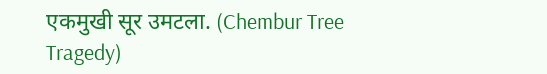एकमुखी सूर उमटला. (Chembur Tree Tragedy)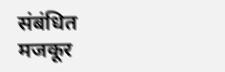संबंधित मजकूर